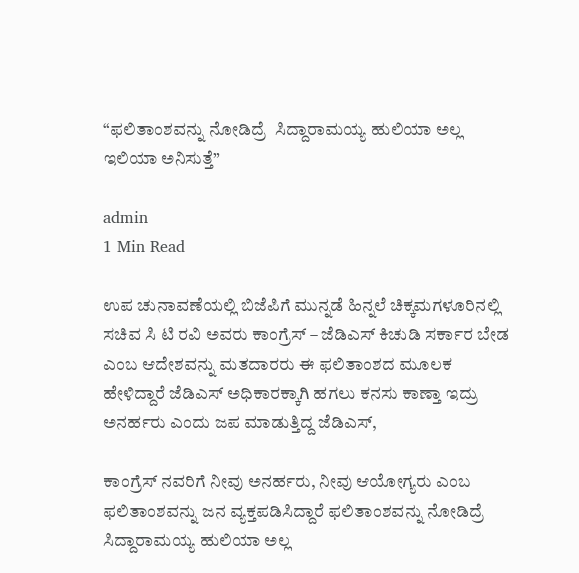“ಫಲಿತಾಂಶವನ್ನು ನೋಡಿದ್ರೆ  ಸಿದ್ದಾರಾಮಯ್ಯ ಹುಲಿಯಾ ಅಲ್ಲ ಇಲಿಯಾ ಅನಿಸುತ್ತೆ”

admin
1 Min Read

ಉಪ ಚುನಾವಣೆಯಲ್ಲಿ ಬಿಜೆಪಿಗೆ ಮುನ್ನಡೆ ಹಿನ್ನಲೆ ಚಿಕ್ಕಮಗಳೂರಿನಲ್ಲಿ ಸಚಿವ ಸಿ ಟಿ ರವಿ ಅವರು ಕಾಂಗ್ರೆಸ್ – ಜೆಡಿಎಸ್ ಕಿಚುಡಿ ಸರ್ಕಾರ ಬೇಡ ಎಂಬ ಆದೇಶವನ್ನು ಮತದಾರರು ಈ ಫಲಿತಾಂಶದ ಮೂಲಕ ಹೇಳಿದ್ದಾರೆ ಜೆಡಿಎಸ್ ಅಧಿಕಾರಕ್ಕಾಗಿ ಹಗಲು ಕನಸು ಕಾಣ್ತಾ ಇದ್ರು  ಅನರ್ಹರು ಎಂದು ಜಪ ಮಾಡುತ್ತಿದ್ದ ಜೆಡಿಎಸ್,

ಕಾಂಗ್ರೆಸ್ ನವರಿಗೆ ನೀವು ಅನರ್ಹರು, ನೀವು ಆಯೋಗ್ಯರು ಎಂಬ ಫಲಿತಾಂಶವನ್ನು ಜನ ವ್ಯಕ್ತಪಡಿಸಿದ್ದಾರೆ ಫಲಿತಾಂಶವನ್ನು ನೋಡಿದ್ರೆ  ಸಿದ್ದಾರಾಮಯ್ಯ ಹುಲಿಯಾ ಅಲ್ಲ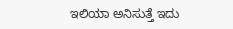ಇಲಿಯಾ ಅನಿಸುತ್ತೆ ಇದು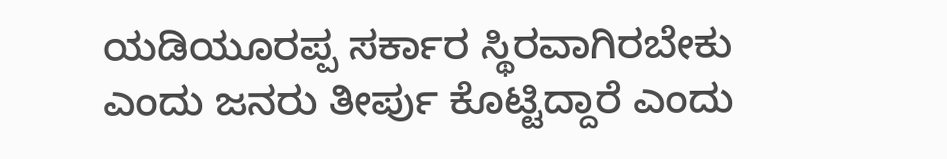ಯಡಿಯೂರಪ್ಪ ಸರ್ಕಾರ ಸ್ಥಿರವಾಗಿರಬೇಕು ಎಂದು ಜನರು ತೀರ್ಪು ಕೊಟ್ಟಿದ್ದಾರೆ ಎಂದು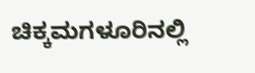ಚಿಕ್ಕಮಗಳೂರಿನಲ್ಲಿ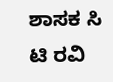ಶಾಸಕ ಸಿ ಟಿ ರವಿ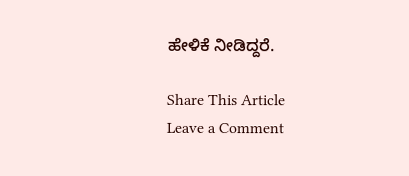ಹೇಳಿಕೆ ನೀಡಿದ್ದರೆ.

Share This Article
Leave a Comment